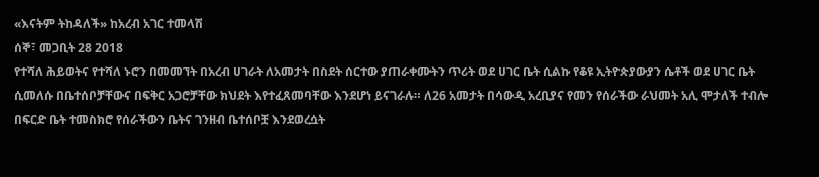«እናትም ትከዳለች» ከአረብ አገር ተመላሽ
ሰኞ፣ መጋቢት 28 2018
የተሻለ ሕይወትና የተሻለ ኑሮን በመመኘት በአረብ ሀገራት ለአመታት በስደት ሰርተው ያጠራቀሙትን ጥሪት ወደ ሀገር ቤት ሲልኩ የቆዩ ኢትዮጵያውያን ሴቶች ወደ ሀገር ቤት ሲመለሱ በቤተሰቦቻቸውና በፍቅር አጋሮቻቸው ክህደት እየተፈጸመባቸው እንደሆነ ይናገራሉ። ለ26 አመታት በሳውዲ አረቢያና የመን የሰራችው ራህመት አሊ ሞታለች ተብሎ በፍርድ ቤት ተመስክሮ የሰራችውን ቤትና ገንዘብ ቤተሰቦቿ እንደወረሷት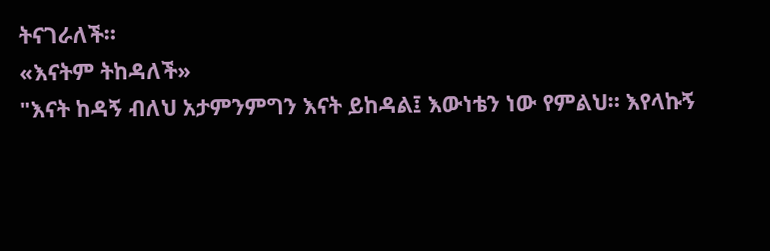ትናገራለች።
«እናትም ትከዳለች»
"እናት ከዳኝ ብለህ አታምንምግን እናት ይከዳል፤ እውነቴን ነው የምልህ። እየላኩኝ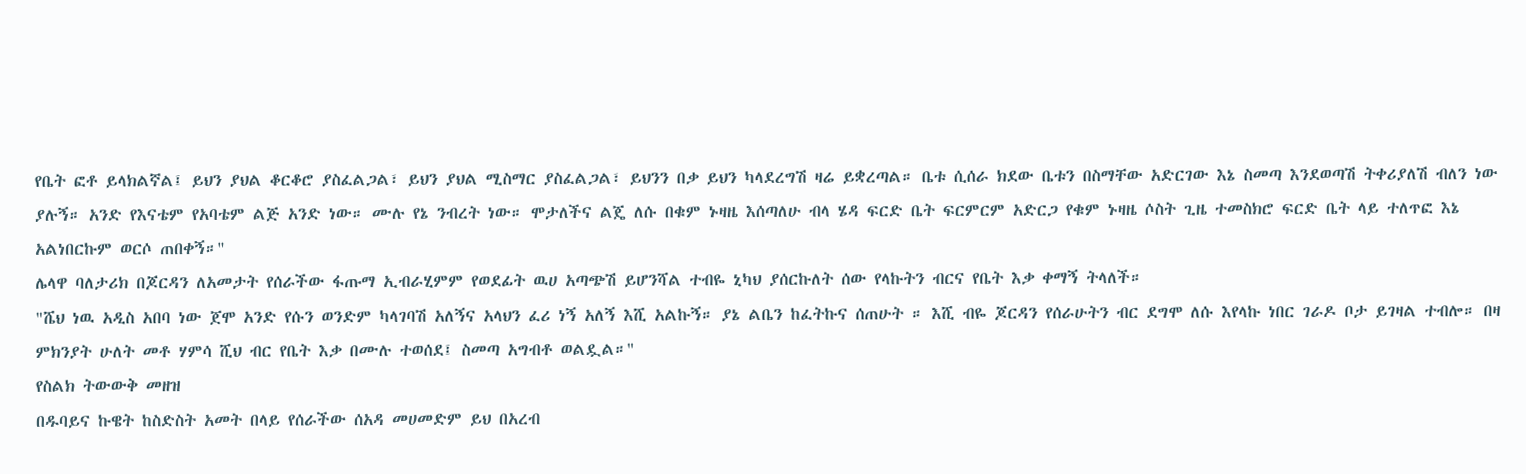የቤት ፎቶ ይላክልኛል፤ ይህን ያህል ቆርቆሮ ያስፈልጋል፣ ይህን ያህል ሚስማር ያስፈልጋል፣ ይህንን በቃ ይህን ካላደረግሽ ዛሬ ይቋረጣል። ቤቱ ሲሰራ ክደው ቤቱን በስማቸው አድርገው እኔ ስመጣ እንደወጣሽ ትቀሪያለሽ ብለን ነው ያሉኝ። አንድ የእናቴም የአባቴም ልጅ አንድ ነው። ሙሉ የኔ ንብረት ነው። ሞታለችና ልጄ ለሱ በቁም ኑዛዜ እሰጣለሁ ብላ ሄዳ ፍርድ ቤት ፍርምርም አድርጋ የቁም ኑዛዜ ሶስት ጊዜ ተመስክሮ ፍርድ ቤት ላይ ተለጥፎ እኔ አልነበርኩም ወርሶ ጠበቀኝ።"
ሌላዋ ባለታሪክ በጆርዳን ለአመታት የሰራችው ፋጡማ ኢብራሂምም የወደፊት ዉሀ አጣጭሽ ይሆንሻል ተብዬ ኒካህ ያሰርኩለት ሰው የላኩትን ብርና የቤት እቃ ቀማኝ ትላለች።
"ሼህ ነዉ አዲስ አበባ ነው ጀሞ አንድ የሱን ወንድም ካላገባሽ አለኝና አላህን ፈሪ ነኝ አለኝ እሺ አልኩኝ። ያኔ ልቤን ከፈትኩና ሰጠሁት ። እሺ ብዬ ጆርዳን የሰራሁትን ብር ደግሞ ለሱ እየላኩ ነበር ገራዶ ቦታ ይገዛል ተብሎ። በዛ ምክንያት ሁለት መቶ ሃምሳ ሺህ ብር የቤት እቃ በሙሉ ተወሰደ፤ ስመጣ አግብቶ ወልዷል።"
የስልክ ትውውቅ መዘዝ
በዱባይና ኩዌት ከስድስት አመት በላይ የሰራችው ሰአዳ መሀመድም ይህ በአረብ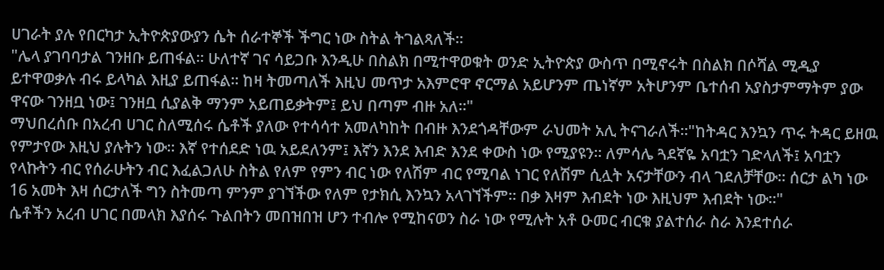ሀገራት ያሉ የበርካታ ኢትዮጵያውያን ሴት ሰራተኞች ችግር ነው ስትል ትገልጻለች።
"ሌላ ያገባባታል ገንዘቡ ይጠፋል። ሁለተኛ ገና ሳይጋቡ እንዲሁ በስልክ በሚተዋወቁት ወንድ ኢትዮጵያ ውስጥ በሚኖሩት በስልክ በሶሻል ሚዲያ ይተዋወቃሉ ብሩ ይላካል እዚያ ይጠፋል። ከዛ ትመጣለች እዚህ መጥታ አእምሮዋ ኖርማል አይሆንም ጤነኛም አትሆንም ቤተሰብ አያስታምማትም ያው ዋናው ገንዘቧ ነው፤ ገንዘቧ ሲያልቅ ማንም አይጠይቃትም፤ ይህ በጣም ብዙ አለ።"
ማህበረሰቡ በአረብ ሀገር ስለሚሰሩ ሴቶች ያለው የተሳሳተ አመለካከት በብዙ እንደጎዳቸውም ራህመት አሊ ትናገራለች።"ከትዳር እንኳን ጥሩ ትዳር ይዘዉ የምታየው እዚህ ያሉትን ነው። እኛ የተሰደድ ነዉ አይደለንም፤ እኛን እንደ እብድ እንደ ቀውስ ነው የሚያዩን። ለምሳሌ ጓደኛዬ አባቷን ገድላለች፤ አባቷን የላኩትን ብር የሰራሁትን ብር እፈልጋለሁ ስትል የለም የምን ብር ነው የለሽም ብር የሚባል ነገር የለሽም ሲሏት አናታቸውን ብላ ገደለቻቸው። ሰርታ ልካ ነው 16 አመት እዛ ሰርታለች ግን ስትመጣ ምንም ያገኘችው የለም የታክሲ እንኳን አላገኘችም። በቃ እዛም እብደት ነው እዚህም እብደት ነው።"
ሴቶችን አረብ ሀገር በመላክ እያሰሩ ጉልበትን መበዝበዝ ሆን ተብሎ የሚከናወን ስራ ነው የሚሉት አቶ ዑመር ብርቁ ያልተሰራ ስራ እንደተሰራ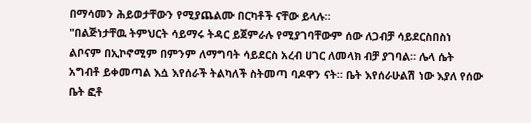በማሳመን ሕይወታቸውን የሚያጨልሙ በርካቶች ናቸው ይላሉ።
"በልጅነታቸዉ ትምህርት ሳይማሩ ትዳር ይጀምራሉ የሚያገባቸውም ሰው ለጋብቻ ሳይደርስበስነ ልቦናም በኢኮኖሚም በምንም ለማግባት ሳይደርስ አረብ ሀገር ለመላክ ብቻ ያገባል። ሌላ ሴት አግብቶ ይቀመጣል እሷ እየሰራች ትልካለች ስትመጣ ባዶዋን ናት። ቤት እየሰራሁልሽ ነው እያለ የሰው ቤት ፎቶ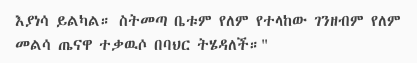እያነሳ ይልካል። ስትመጣ ቤቱም የለም የተላከው ገንዘብም የለም መልሳ ጤናዋ ተቃዉሶ በባህር ትሄዳለች።"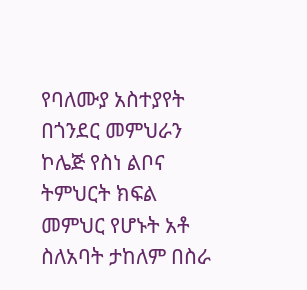የባለሙያ አስተያየት
በጎንደር መምህራን ኮሌጅ የስነ ልቦና ትምህርት ክፍል መምህር የሆኑት አቶ ስለአባት ታከለም በስራ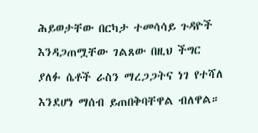ሕይወታቸው በርካታ ተመሳሳይ ጉዳዮች እንዳጋጠሟቸው ገልጸው በዚህ ችግር ያለፉ ሴቶች ራስን ማረጋጋትና ነገ የተሻለ እንደሆነ ማሰብ ይጠበቅባቸዋል ብለዋል።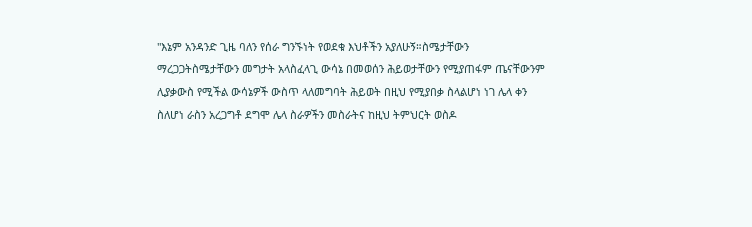"እኔም አንዳንድ ጊዜ ባለን የሰራ ግንኙነት የወደቁ እህቶችን አያለሁኝ።ስሜታቸውን ማረጋጋትስሜታቸውን መግታት አላስፈላጊ ውሳኔ በመወሰን ሕይወታቸውን የሚያጠፋም ጤናቸውንም ሊያቃውስ የሚችል ውሳኔዎች ውስጥ ላለመግባት ሕይወት በዚህ የሚያበቃ ስላልሆነ ነገ ሌላ ቀን ስለሆነ ራስን አረጋግቶ ደግሞ ሌላ ስራዎችን መስራትና ከዚህ ትምህርት ወስዶ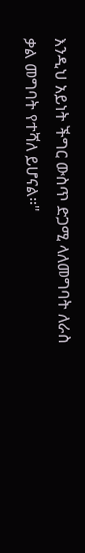እንዲህ አይነት ችግር ውስጥ ድጋሚ ላለመግባት ለራስ ቃል መግባት የተሻለ ይሆናል።"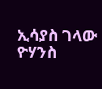ኢሳያስ ገላው
ዮሃንስ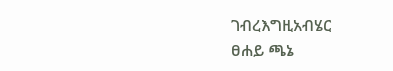ገብረእግዚአብሄር
ፀሐይ ጫኔ